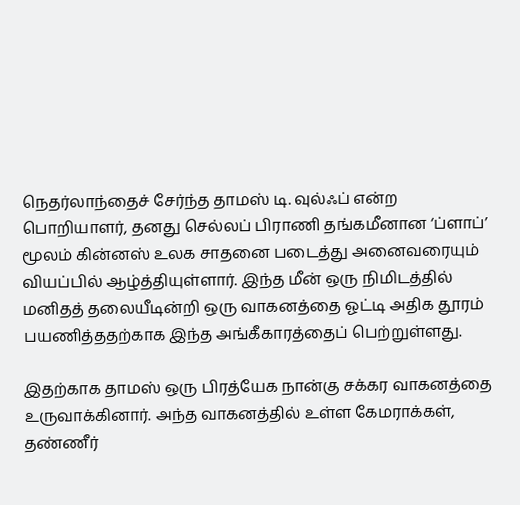நெதர்லாந்தைச் சேர்ந்த தாமஸ் டி. வுல்ஃப் என்ற பொறியாளர், தனது செல்லப் பிராணி தங்கமீனான ‘ப்ளாப்’ மூலம் கின்னஸ் உலக சாதனை படைத்து அனைவரையும் வியப்பில் ஆழ்த்தியுள்ளார். இந்த மீன் ஒரு நிமிடத்தில் மனிதத் தலையீடின்றி ஒரு வாகனத்தை ஓட்டி அதிக தூரம் பயணித்ததற்காக இந்த அங்கீகாரத்தைப் பெற்றுள்ளது.

இதற்காக தாமஸ் ஒரு பிரத்யேக நான்கு சக்கர வாகனத்தை உருவாக்கினார். அந்த வாகனத்தில் உள்ள கேமராக்கள், தண்ணீர்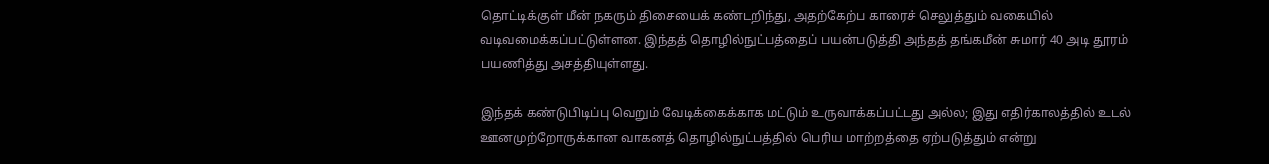தொட்டிக்குள் மீன் நகரும் திசையைக் கண்டறிந்து, அதற்கேற்ப காரைச் செலுத்தும் வகையில் வடிவமைக்கப்பட்டுள்ளன. இந்தத் தொழில்நுட்பத்தைப் பயன்படுத்தி அந்தத் தங்கமீன் சுமார் 40 அடி தூரம் பயணித்து அசத்தியுள்ளது.

இந்தக் கண்டுபிடிப்பு வெறும் வேடிக்கைக்காக மட்டும் உருவாக்கப்பட்டது அல்ல; இது எதிர்காலத்தில் உடல் ஊனமுற்றோருக்கான வாகனத் தொழில்நுட்பத்தில் பெரிய மாற்றத்தை ஏற்படுத்தும் என்று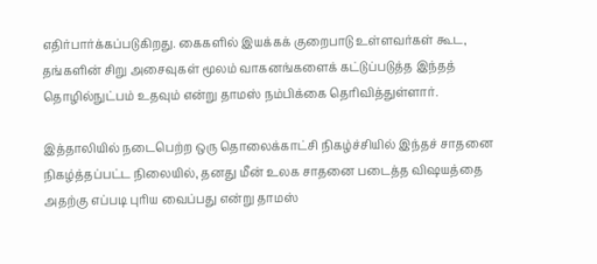எதிர்பார்க்கப்படுகிறது. கைகளில் இயக்கக் குறைபாடு உள்ளவர்கள் கூட, தங்களின் சிறு அசைவுகள் மூலம் வாகனங்களைக் கட்டுப்படுத்த இந்தத் தொழில்நுட்பம் உதவும் என்று தாமஸ் நம்பிக்கை தெரிவித்துள்ளார்.

இத்தாலியில் நடைபெற்ற ஒரு தொலைக்காட்சி நிகழ்ச்சியில் இந்தச் சாதனை நிகழ்த்தப்பட்ட நிலையில், தனது மீன் உலக சாதனை படைத்த விஷயத்தை அதற்கு எப்படி புரிய வைப்பது என்று தாமஸ்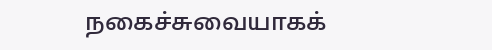நகைச்சுவையாகக்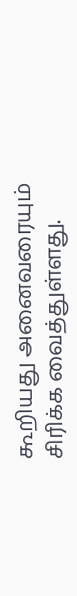கூறியது அனைவரையும் சிரிக்க வைத்துள்ளது.